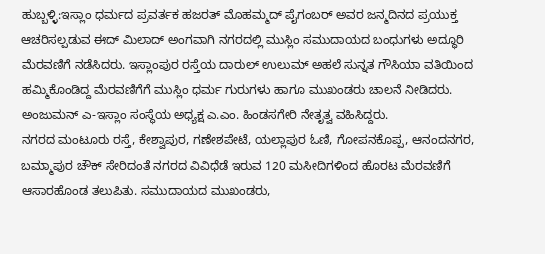ಹುಬ್ಬಳ್ಳಿ:ಇಸ್ಲಾಂ ಧರ್ಮದ ಪ್ರವರ್ತಕ ಹಜರತ್ ಮೊಹಮ್ಮದ್ ಪೈಗಂಬರ್ ಅವರ ಜನ್ಮದಿನದ ಪ್ರಯುಕ್ತ ಆಚರಿಸಲ್ಪಡುವ ಈದ್ ಮಿಲಾದ್ ಅಂಗವಾಗಿ ನಗರದಲ್ಲಿ ಮುಸ್ಲಿಂ ಸಮುದಾಯದ ಬಂಧುಗಳು ಅದ್ಧೂರಿ ಮೆರವಣಿಗೆ ನಡೆಸಿದರು. ಇಸ್ಲಾಂಪುರ ರಸ್ತೆಯ ದಾರುಲ್ ಉಲುಮ್ ಅಹಲೆ ಸುನ್ನತ ಗೌಸಿಯಾ ವತಿಯಿಂದ ಹಮ್ಮಿಕೊಂಡಿದ್ದ ಮೆರವಣಿಗೆಗೆ ಮುಸ್ಲಿಂ ಧರ್ಮ ಗುರುಗಳು ಹಾಗೂ ಮುಖಂಡರು ಚಾಲನೆ ನೀಡಿದರು. ಅಂಜುಮನ್ ಎ-ಇಸ್ಲಾಂ ಸಂಸ್ಥೆಯ ಅಧ್ಯಕ್ಷ ಎ.ಎಂ. ಹಿಂಡಸಗೇರಿ ನೇತೃತ್ವ ವಹಿಸಿದ್ದರು.
ನಗರದ ಮಂಟೂರು ರಸ್ತೆ, ಕೇಶ್ವಾಪುರ, ಗಣೇಶಪೇಟೆ, ಯಲ್ಲಾಪುರ ಓಣಿ, ಗೋಪನಕೊಪ್ಪ, ಆನಂದನಗರ, ಬಮ್ಮಾಪುರ ಚೌಕ್ ಸೇರಿದಂತೆ ನಗರದ ವಿವಿಧೆಡೆ ಇರುವ 120 ಮಸೀದಿಗಳಿಂದ ಹೊರಟ ಮೆರವಣಿಗೆ ಆಸಾರಹೊಂಡ ತಲುಪಿತು. ಸಮುದಾಯದ ಮುಖಂಡರು,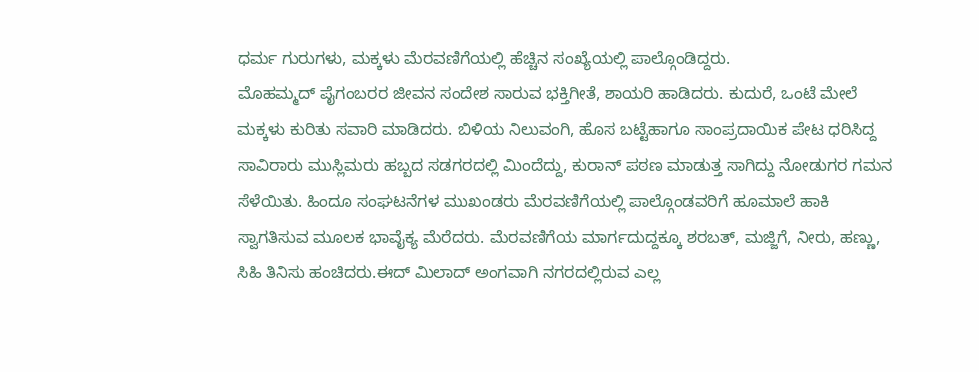ಧರ್ಮ ಗುರುಗಳು, ಮಕ್ಕಳು ಮೆರವಣಿಗೆಯಲ್ಲಿ ಹೆಚ್ಚಿನ ಸಂಖ್ಯೆಯಲ್ಲಿ ಪಾಲ್ಗೊಂಡಿದ್ದರು.
ಮೊಹಮ್ಮದ್ ಪೈಗಂಬರರ ಜೀವನ ಸಂದೇಶ ಸಾರುವ ಭಕ್ತಿಗೀತೆ, ಶಾಯರಿ ಹಾಡಿದರು. ಕುದುರೆ, ಒಂಟೆ ಮೇಲೆ ಮಕ್ಕಳು ಕುರಿತು ಸವಾರಿ ಮಾಡಿದರು. ಬಿಳಿಯ ನಿಲುವಂಗಿ, ಹೊಸ ಬಟ್ಟೆಹಾಗೂ ಸಾಂಪ್ರದಾಯಿಕ ಪೇಟ ಧರಿಸಿದ್ದ ಸಾವಿರಾರು ಮುಸ್ಲಿಮರು ಹಬ್ಬದ ಸಡಗರದಲ್ಲಿ ಮಿಂದೆದ್ದು, ಕುರಾನ್ ಪಠಣ ಮಾಡುತ್ತ ಸಾಗಿದ್ದು ನೋಡುಗರ ಗಮನ ಸೆಳೆಯಿತು. ಹಿಂದೂ ಸಂಘಟನೆಗಳ ಮುಖಂಡರು ಮೆರವಣಿಗೆಯಲ್ಲಿ ಪಾಲ್ಗೊಂಡವರಿಗೆ ಹೂಮಾಲೆ ಹಾಕಿ ಸ್ವಾಗತಿಸುವ ಮೂಲಕ ಭಾವೈಕ್ಯ ಮೆರೆದರು. ಮೆರವಣಿಗೆಯ ಮಾರ್ಗದುದ್ದಕ್ಕೂ ಶರಬತ್, ಮಜ್ಜಿಗೆ, ನೀರು, ಹಣ್ಣು, ಸಿಹಿ ತಿನಿಸು ಹಂಚಿದರು.ಈದ್ ಮಿಲಾದ್ ಅಂಗವಾಗಿ ನಗರದಲ್ಲಿರುವ ಎಲ್ಲ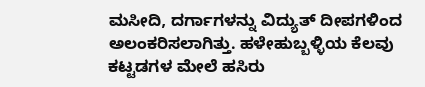ಮಸೀದಿ, ದರ್ಗಾಗಳನ್ನು ವಿದ್ಯುತ್ ದೀಪಗಳಿಂದ ಅಲಂಕರಿಸಲಾಗಿತ್ತು. ಹಳೇಹುಬ್ಬಳ್ಳಿಯ ಕೆಲವು ಕಟ್ಟಡಗಳ ಮೇಲೆ ಹಸಿರು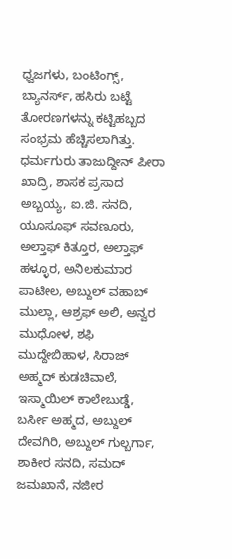ಧ್ವಜಗಳು, ಬಂಟಿಂಗ್ಸ್, ಬ್ಯಾನರ್ಸ್, ಹಸಿರು ಬಟ್ಟೆ ತೋರಣಗಳನ್ನು ಕಟ್ಟಿಹಬ್ಬದ ಸಂಭ್ರಮ ಹೆಚ್ಚಿಸಲಾಗಿತ್ತು. ಧರ್ಮಗುರು ತಾಜುದ್ದೀನ್ ಪೀರಾ ಖಾದ್ರಿ, ಶಾಸಕ ಪ್ರಸಾದ ಅಬ್ಬಯ್ಯ, ಐ.ಜಿ. ಸನದಿ, ಯೂಸೂಫ್ ಸವಣೂರು, ಅಲ್ತಾಫ್ ಕಿತ್ತೂರ, ಅಲ್ತಾಫ್ ಹಳ್ಳೂರ, ಅನಿಲಕುಮಾರ ಪಾಟೀಲ, ಅಬ್ದುಲ್ ವಹಾಬ್ ಮುಲ್ಲಾ, ಆಶ್ರಫ್ ಅಲಿ, ಅನ್ವರ ಮುಧೋಳ, ಶಫಿ ಮುದ್ದೇಬಿಹಾಳ, ಸಿರಾಜ್ ಅಹ್ಮದ್ ಕುಡಚಿವಾಲೆ, ಇಸ್ಮಾಯಿಲ್ ಕಾಲೇಬುಡ್ಡೆ, ಬರ್ಸೀ ಅಹ್ಮದ, ಅಬ್ದುಲ್ ದೇವಗಿರಿ, ಅಬ್ದುಲ್ ಗುಲ್ಬರ್ಗಾ, ಶಾಕೀರ ಸನದಿ, ಸಮದ್ ಜಮಖಾನೆ, ನಜೀರ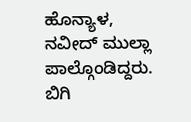ಹೊನ್ಯಾಳ, ನವೀದ್ ಮುಲ್ಲಾ ಪಾಲ್ಗೊಂಡಿದ್ದರು. ಬಿಗಿ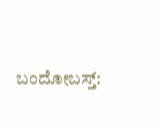ಬಂದೋಬಸ್ತ್: